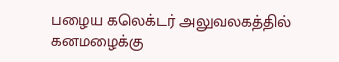பழைய கலெக்டர் அலுவலகத்தில் கனமழைக்கு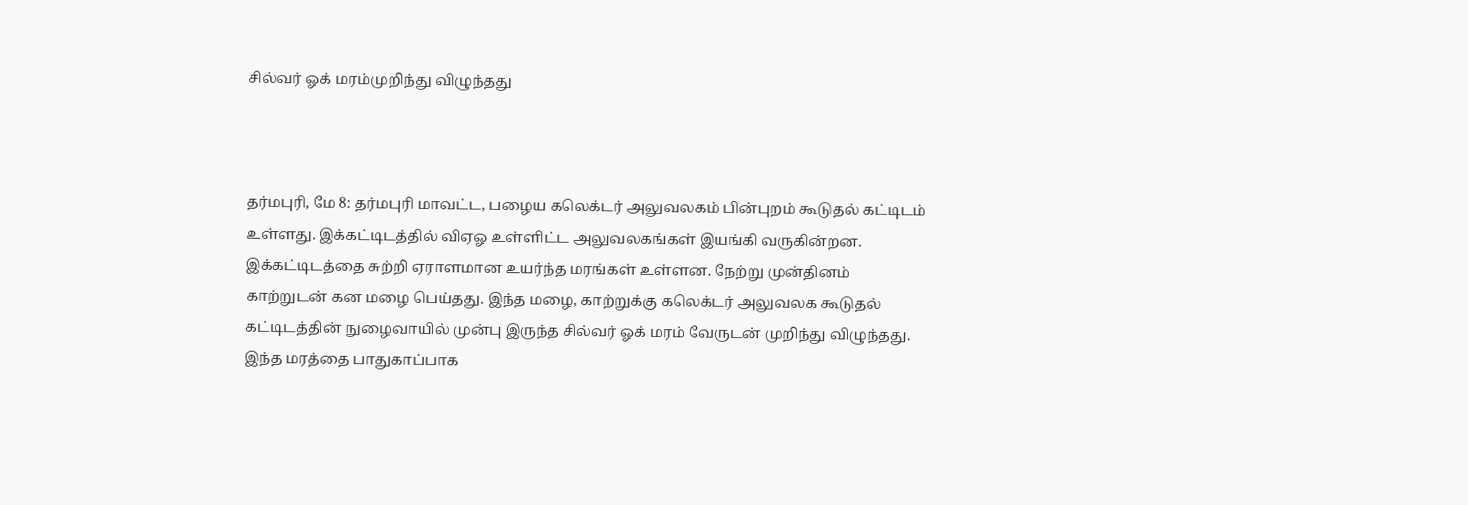சில்வர் ஓக் மரம்முறிந்து விழுந்தது



தர்மபுரி, மே 8: தர்மபுரி மாவட்ட, பழைய கலெக்டர் அலுவலகம் பின்புறம் கூடுதல் கட்டிடம் உள்ளது. இக்கட்டிடத்தில் விஏஓ உள்ளிட்ட அலுவலகங்கள் இயங்கி வருகின்றன.
இக்கட்டிடத்தை சுற்றி ஏராளமான உயர்ந்த மரங்கள் உள்ளன. நேற்று முன்தினம் காற்றுடன் கன மழை பெய்தது. இந்த மழை, காற்றுக்கு கலெக்டர் அலுவலக கூடுதல் கட்டிடத்தின் நுழைவாயில் முன்பு இருந்த சில்வர் ஓக் மரம் வேருடன் முறிந்து விழுந்தது. இந்த மரத்தை பாதுகாப்பாக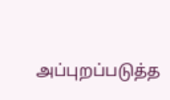அப்புறப்படுத்த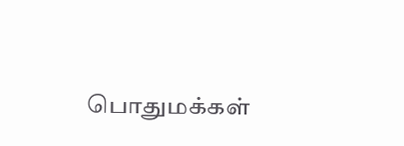பொதுமக்கள்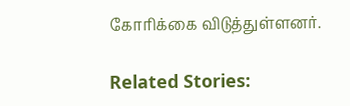கோரிக்கை விடுத்துள்ளனர்.

Related Stories: